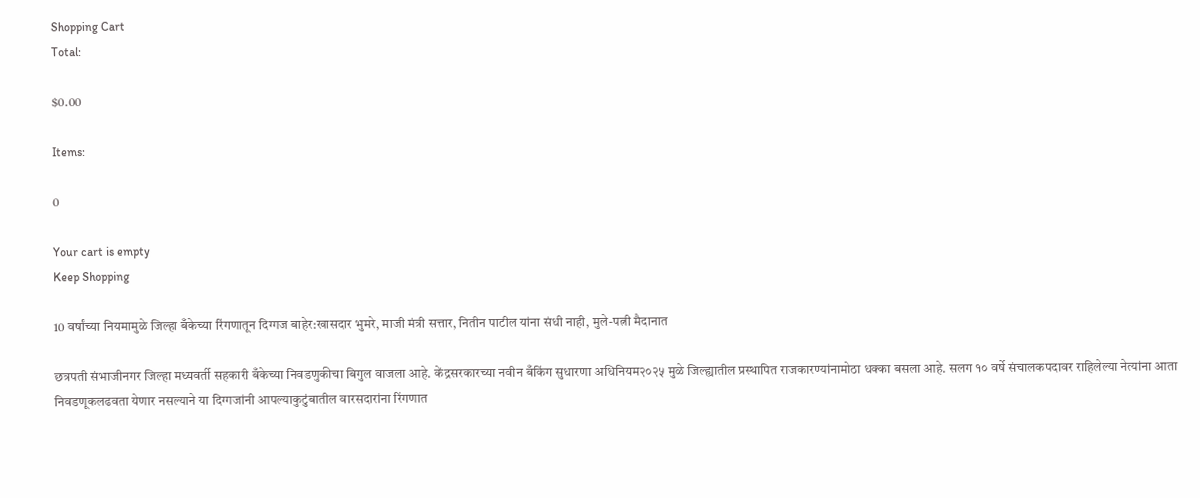Shopping Cart
Total:

$0.00

Items:

0

Your cart is empty
Keep Shopping

10 वर्षांच्या नियमामुळे जिल्हा बँकेच्या रिंगणातून दिग्गज बाहेर:खासदार भुमरे, माजी मंत्री सत्तार, नितीन पाटील यांना संधी नाही, मुले-पत्नी मैदानात

छत्रपती संभाजीनगर जिल्हा मध्यवर्ती सहकारी बँकेच्या निवडणुकीचा बिगुल वाजला आहे. केंद्रसरकारच्या नवीन बँकिंग सुधारणा अधिनियम२०२५ मुळे जिल्ह्यातील प्रस्थापित राजकारण्यांनामोठा धक्का बसला आहे. सलग १० वर्षे संचालकपदावर राहिलेल्या नेत्यांना आता निवडणूकलढवता येणार नसल्याने या दिग्गजांनी आपल्याकुटुंबातील वारसदारांना रिंगणात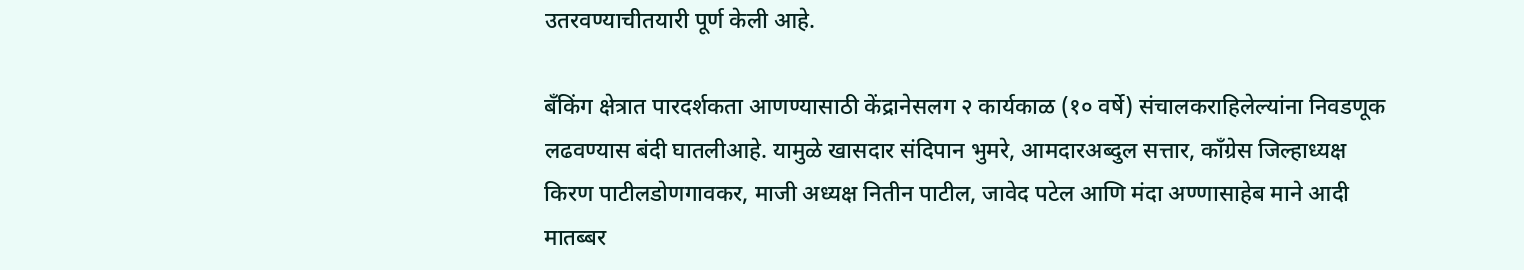उतरवण्याचीतयारी पूर्ण केली आहे.

बँकिंग क्षेत्रात पारदर्शकता आणण्यासाठी केंद्रानेसलग २ कार्यकाळ (१० वर्षे) संचालकराहिलेल्यांना निवडणूक लढवण्यास बंदी घातलीआहे. यामुळे खासदार संदिपान भुमरे, आमदारअब्दुल सत्तार, काँग्रेस जिल्हाध्यक्ष किरण पाटीलडोणगावकर, माजी अध्यक्ष नितीन पाटील, जावेद पटेल आणि मंदा अण्णासाहेब माने आदी मातब्बर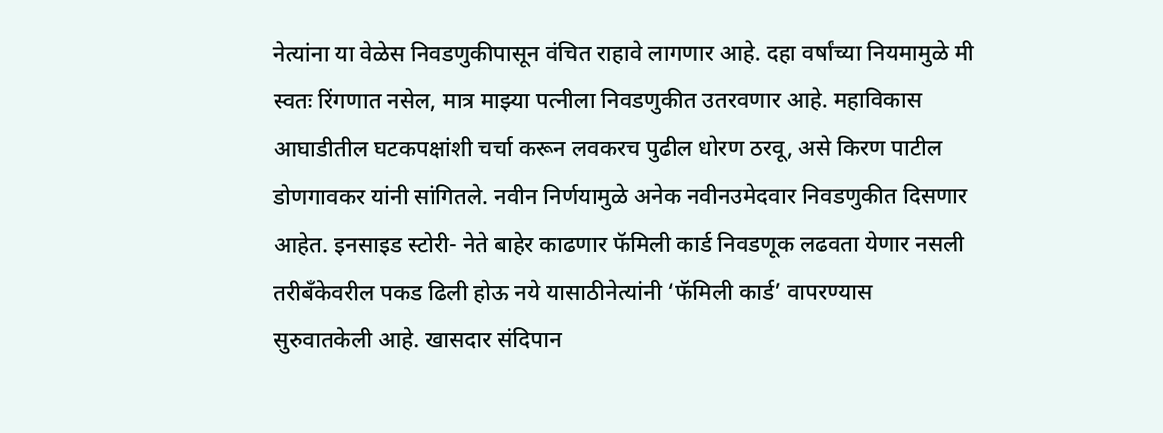नेत्यांना या वेळेस निवडणुकीपासून वंचित राहावे लागणार आहे. दहा वर्षांच्या नियमामुळे मी स्वतः रिंगणात नसेल, मात्र माझ्या पत्नीला निवडणुकीत उतरवणार आहे. महाविकास आघाडीतील घटकपक्षांशी चर्चा करून लवकरच पुढील धोरण ठरवू, असे किरण पाटील डोणगावकर यांनी सांगितले. नवीन निर्णयामुळे अनेक नवीनउमेदवार निवडणुकीत दिसणार आहेत. इनसाइड स्टोरी- नेते बाहेर काढणार फॅमिली कार्ड निवडणूक लढवता येणार नसली तरीबँकेवरील पकड ढिली होऊ नये यासाठीनेत्यांनी ‘फॅमिली कार्ड’ वापरण्यास सुरुवातकेली आहे. खासदार संदिपान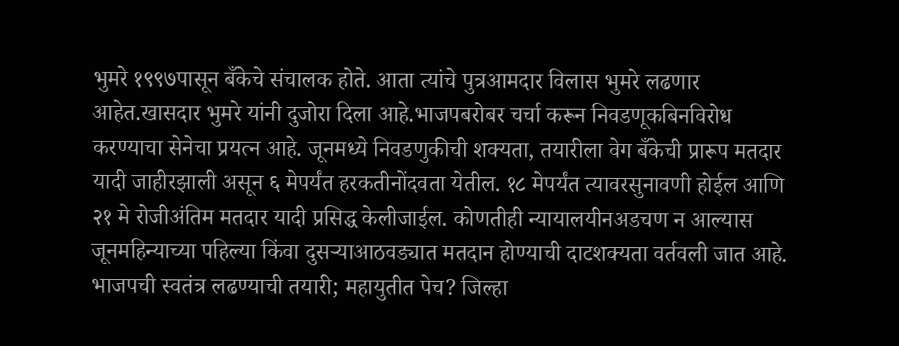भुमरे १९९७पासून बँकेचे संचालक होते. आता त्यांचे पुत्रआमदार विलास भुमरे लढणार आहेत.खासदार भुमरे यांनी दुजोरा दिला आहे.भाजपबरोबर चर्चा करून निवडणूकबिनविरोध करण्याचा सेनेचा प्रयत्न आहे. जूनमध्ये निवडणुकीची शक्यता, तयारीला वेग बँकेची प्रारूप मतदार यादी जाहीरझाली असून ६ मेपर्यंत हरकतीनोंदवता येतील. १८ मेपर्यंत त्यावरसुनावणी होईल आणि २१ मे रोजीअंतिम मतदार यादी प्रसिद्ध केलीजाईल. कोणतीही न्यायालयीनअडचण न आल्यास जूनमहिन्याच्या पहिल्या किंवा दुसऱ्याआठवड्यात मतदान होण्याची दाटशक्यता वर्तवली जात आहे. भाजपची स्वतंत्र लढण्याची तयारी; महायुतीत पेच? जिल्हा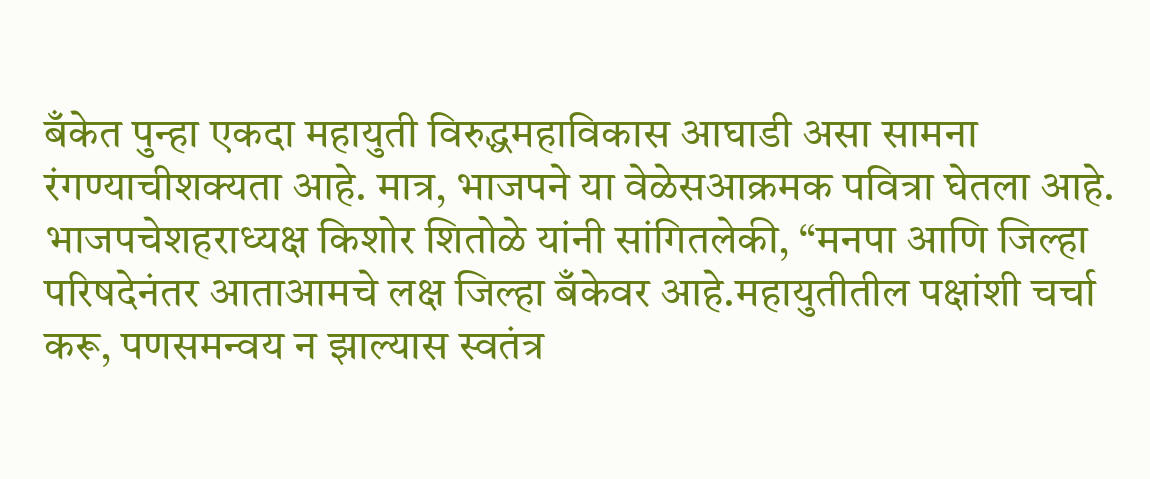बँकेत पुन्हा एकदा महायुती विरुद्धमहाविकास आघाडी असा सामना रंगण्याचीशक्यता आहे. मात्र, भाजपने या वेळेसआक्रमक पवित्रा घेतला आहे. भाजपचेशहराध्यक्ष किशोर शितोळे यांनी सांगितलेकी, “मनपा आणि जिल्हा परिषदेनंतर आताआमचे लक्ष जिल्हा बँकेवर आहे.महायुतीतील पक्षांशी चर्चा करू, पणसमन्वय न झाल्यास स्वतंत्र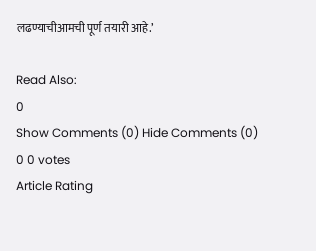लढण्याचीआमची पूर्ण तयारी आहे.’

Read Also:
0
Show Comments (0) Hide Comments (0)
0 0 votes
Article Rating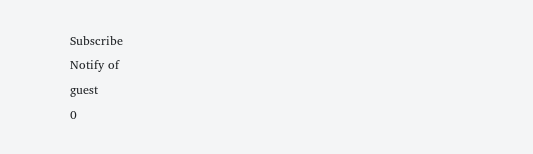Subscribe
Notify of
guest
0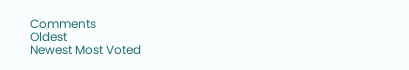Comments
Oldest
Newest Most Voted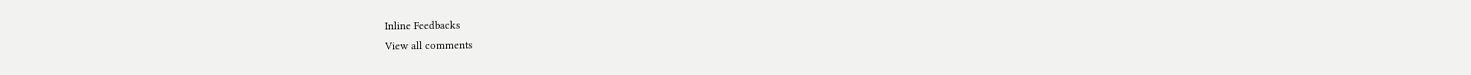Inline Feedbacks
View all comments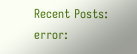Recent Posts:
error: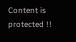Content is protected !!